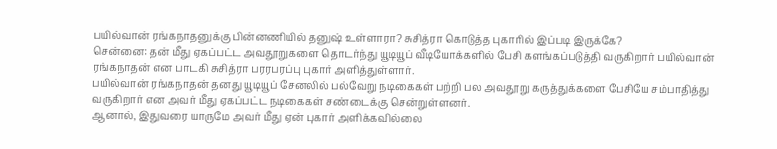பயில்வான் ரங்கநாதனுக்கு பின்னணியில் தனுஷ் உள்ளாரா? சுசித்ரா கொடுத்த புகாரில் இப்படி இருக்கே?
சென்னை: தன் மீது ஏகப்பட்ட அவதூறுகளை தொடர்ந்து யூடியூப் வீடியோக்களில் பேசி களங்கப்படுத்தி வருகிறார் பயில்வான் ரங்கநாதன் என பாடகி சுசித்ரா பரரபரப்பு புகார் அளித்துள்ளார்.
பயில்வான் ரங்கநாதன் தனது யூடியூப் சேனலில் பல்வேறு நடிகைகள் பற்றி பல அவதூறு கருத்துக்களை பேசியே சம்பாதித்து வருகிறார் என அவர் மீது ஏகப்பட்ட நடிகைகள் சண்டைக்கு சென்றுள்ளனர்.
ஆனால், இதுவரை யாருமே அவர் மீது ஏன் புகார் அளிக்கவில்லை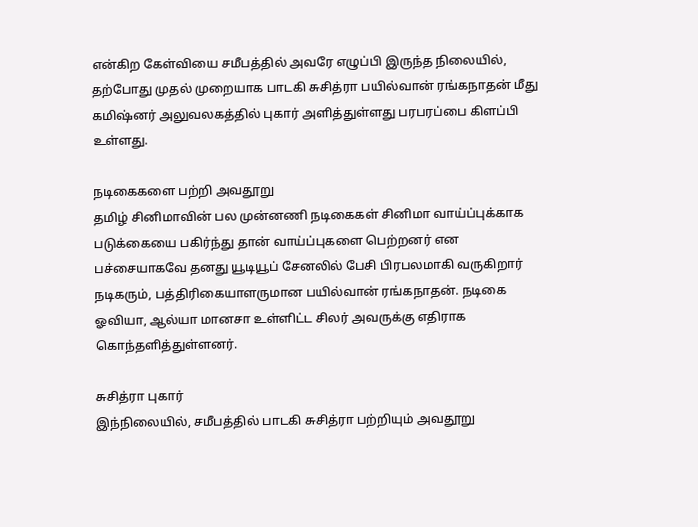என்கிற கேள்வியை சமீபத்தில் அவரே எழுப்பி இருந்த நிலையில், தற்போது முதல் முறையாக பாடகி சுசித்ரா பயில்வான் ரங்கநாதன் மீது கமிஷ்னர் அலுவலகத்தில் புகார் அளித்துள்ளது பரபரப்பை கிளப்பி உள்ளது.

நடிகைகளை பற்றி அவதூறு
தமிழ் சினிமாவின் பல முன்னணி நடிகைகள் சினிமா வாய்ப்புக்காக படுக்கையை பகிர்ந்து தான் வாய்ப்புகளை பெற்றனர் என பச்சையாகவே தனது யூடியூப் சேனலில் பேசி பிரபலமாகி வருகிறார் நடிகரும், பத்திரிகையாளருமான பயில்வான் ரங்கநாதன். நடிகை ஓவியா, ஆல்யா மானசா உள்ளிட்ட சிலர் அவருக்கு எதிராக கொந்தளித்துள்ளனர்.

சுசித்ரா புகார்
இந்நிலையில், சமீபத்தில் பாடகி சுசித்ரா பற்றியும் அவதூறு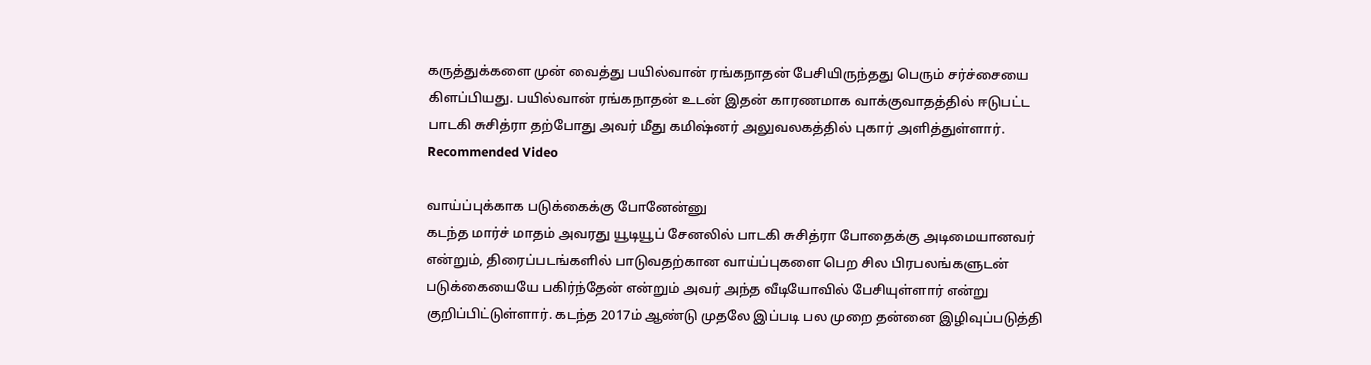கருத்துக்களை முன் வைத்து பயில்வான் ரங்கநாதன் பேசியிருந்தது பெரும் சர்ச்சையை கிளப்பியது. பயில்வான் ரங்கநாதன் உடன் இதன் காரணமாக வாக்குவாதத்தில் ஈடுபட்ட பாடகி சுசித்ரா தற்போது அவர் மீது கமிஷ்னர் அலுவலகத்தில் புகார் அளித்துள்ளார்.
Recommended Video

வாய்ப்புக்காக படுக்கைக்கு போனேன்னு
கடந்த மார்ச் மாதம் அவரது யூடியூப் சேனலில் பாடகி சுசித்ரா போதைக்கு அடிமையானவர் என்றும், திரைப்படங்களில் பாடுவதற்கான வாய்ப்புகளை பெற சில பிரபலங்களுடன் படுக்கையையே பகிர்ந்தேன் என்றும் அவர் அந்த வீடியோவில் பேசியுள்ளார் என்று குறிப்பிட்டுள்ளார். கடந்த 2017ம் ஆண்டு முதலே இப்படி பல முறை தன்னை இழிவுப்படுத்தி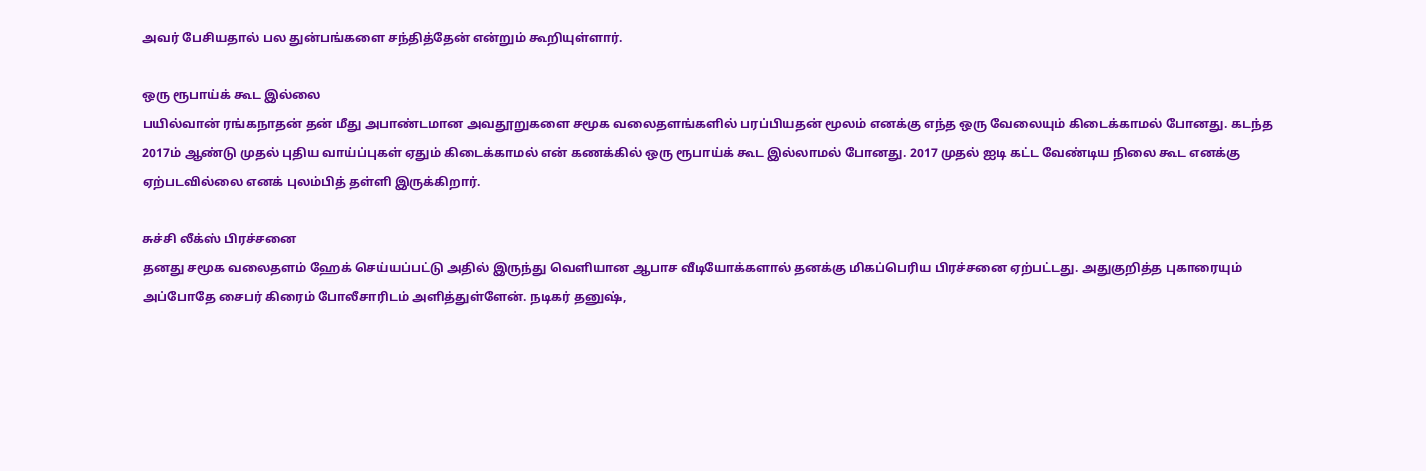அவர் பேசியதால் பல துன்பங்களை சந்தித்தேன் என்றும் கூறியுள்ளார்.

ஒரு ரூபாய்க் கூட இல்லை
பயில்வான் ரங்கநாதன் தன் மீது அபாண்டமான அவதூறுகளை சமூக வலைதளங்களில் பரப்பியதன் மூலம் எனக்கு எந்த ஒரு வேலையும் கிடைக்காமல் போனது. கடந்த 2017ம் ஆண்டு முதல் புதிய வாய்ப்புகள் ஏதும் கிடைக்காமல் என் கணக்கில் ஒரு ரூபாய்க் கூட இல்லாமல் போனது. 2017 முதல் ஐடி கட்ட வேண்டிய நிலை கூட எனக்கு ஏற்படவில்லை எனக் புலம்பித் தள்ளி இருக்கிறார்.

சுச்சி லீக்ஸ் பிரச்சனை
தனது சமூக வலைதளம் ஹேக் செய்யப்பட்டு அதில் இருந்து வெளியான ஆபாச வீடியோக்களால் தனக்கு மிகப்பெரிய பிரச்சனை ஏற்பட்டது. அதுகுறித்த புகாரையும் அப்போதே சைபர் கிரைம் போலீசாரிடம் அளித்துள்ளேன். நடிகர் தனுஷ்,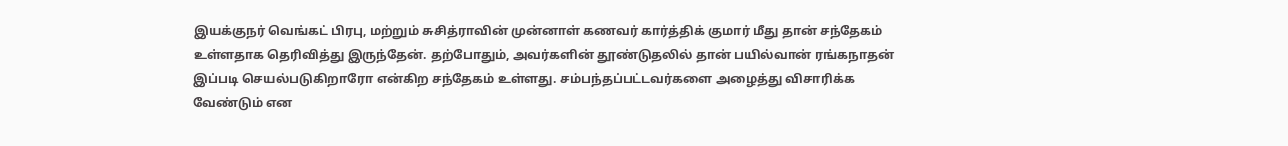இயக்குநர் வெங்கட் பிரபு, மற்றும் சுசித்ராவின் முன்னாள் கணவர் கார்த்திக் குமார் மீது தான் சந்தேகம் உள்ளதாக தெரிவித்து இருந்தேன். தற்போதும், அவர்களின் தூண்டுதலில் தான் பயில்வான் ரங்கநாதன் இப்படி செயல்படுகிறாரோ என்கிற சந்தேகம் உள்ளது. சம்பந்தப்பட்டவர்களை அழைத்து விசாரிக்க வேண்டும் என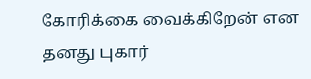கோரிக்கை வைக்கிறேன் என தனது புகார்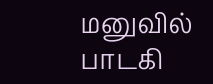மனுவில் பாடகி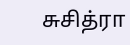சுசித்ரா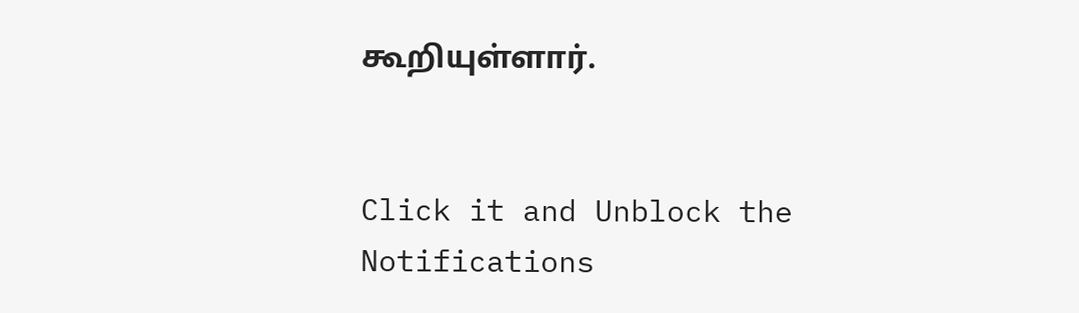கூறியுள்ளார்.


Click it and Unblock the Notifications